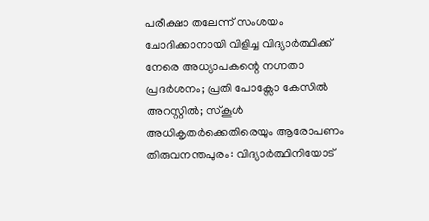പരീക്ഷാ തലേന്ന് സംശയം ചോദിക്കാനായി വിളിച്ച വിദ്യാർത്ഥിക്ക് നേരെ അധ്യാപകന്റെ നഗ്നതാ പ്രദർശനം; പ്രതി പോക്സോ കേസിൽ അറസ്റ്റിൽ; സ്കൂൾ അധികൃതർക്കെതിരെയും ആരോപണം
തിരുവനന്തപുരം: വിദ്യാർത്ഥിനിയോട്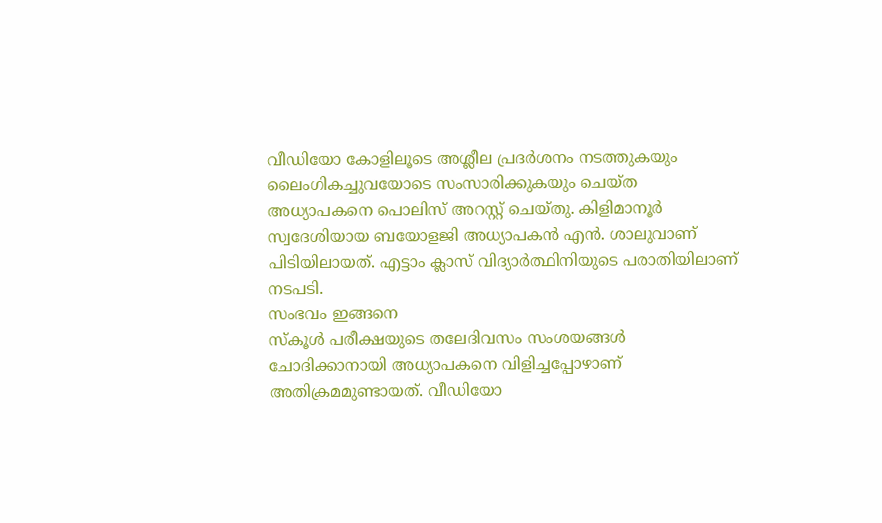വീഡിയോ കോളിലൂടെ അശ്ലീല പ്രദർശനം നടത്തുകയും ലൈംഗികച്ചുവയോടെ സംസാരിക്കുകയും ചെയ്ത അധ്യാപകനെ പൊലിസ് അറസ്റ്റ് ചെയ്തു. കിളിമാനൂർ സ്വദേശിയായ ബയോളജി അധ്യാപകൻ എൻ. ശാലുവാണ് പിടിയിലായത്. എട്ടാം ക്ലാസ് വിദ്യാർത്ഥിനിയുടെ പരാതിയിലാണ് നടപടി.
സംഭവം ഇങ്ങനെ
സ്കൂൾ പരീക്ഷയുടെ തലേദിവസം സംശയങ്ങൾ ചോദിക്കാനായി അധ്യാപകനെ വിളിച്ചപ്പോഴാണ് അതിക്രമമുണ്ടായത്. വീഡിയോ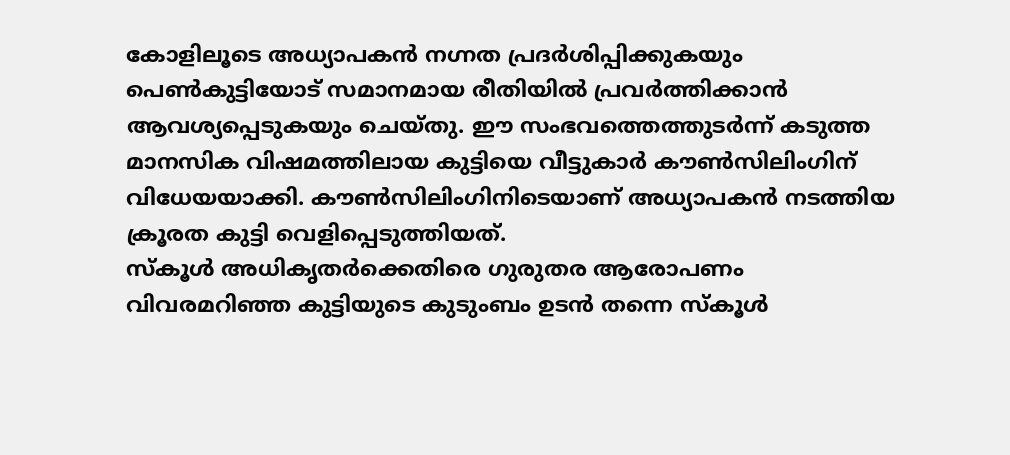കോളിലൂടെ അധ്യാപകൻ നഗ്നത പ്രദർശിപ്പിക്കുകയും പെൺകുട്ടിയോട് സമാനമായ രീതിയിൽ പ്രവർത്തിക്കാൻ ആവശ്യപ്പെടുകയും ചെയ്തു. ഈ സംഭവത്തെത്തുടർന്ന് കടുത്ത മാനസിക വിഷമത്തിലായ കുട്ടിയെ വീട്ടുകാർ കൗൺസിലിംഗിന് വിധേയയാക്കി. കൗൺസിലിംഗിനിടെയാണ് അധ്യാപകൻ നടത്തിയ ക്രൂരത കുട്ടി വെളിപ്പെടുത്തിയത്.
സ്കൂൾ അധികൃതർക്കെതിരെ ഗുരുതര ആരോപണം
വിവരമറിഞ്ഞ കുട്ടിയുടെ കുടുംബം ഉടൻ തന്നെ സ്കൂൾ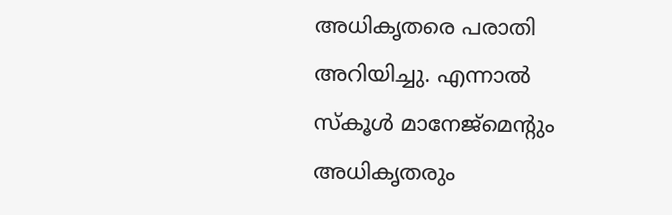അധികൃതരെ പരാതി അറിയിച്ചു. എന്നാൽ സ്കൂൾ മാനേജ്മെന്റും അധികൃതരും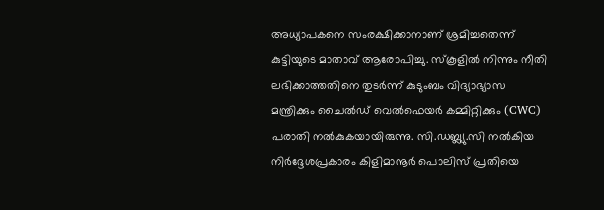അധ്യാപകനെ സംരക്ഷിക്കാനാണ് ശ്രമിച്ചതെന്ന് കുട്ടിയുടെ മാതാവ് ആരോപിച്ചു. സ്കൂളിൽ നിന്നും നീതി ലഭിക്കാത്തതിനെ തുടർന്ന് കുടുംബം വിദ്യാഭ്യാസ മന്ത്രിക്കും ചൈൽഡ് വെൽഫെയർ കമ്മിറ്റിക്കും (CWC) പരാതി നൽകുകയായിരുന്നു. സി.ഡബ്ല്യു.സി നൽകിയ നിർദ്ദേശപ്രകാരം കിളിമാനൂർ പൊലിസ് പ്രതിയെ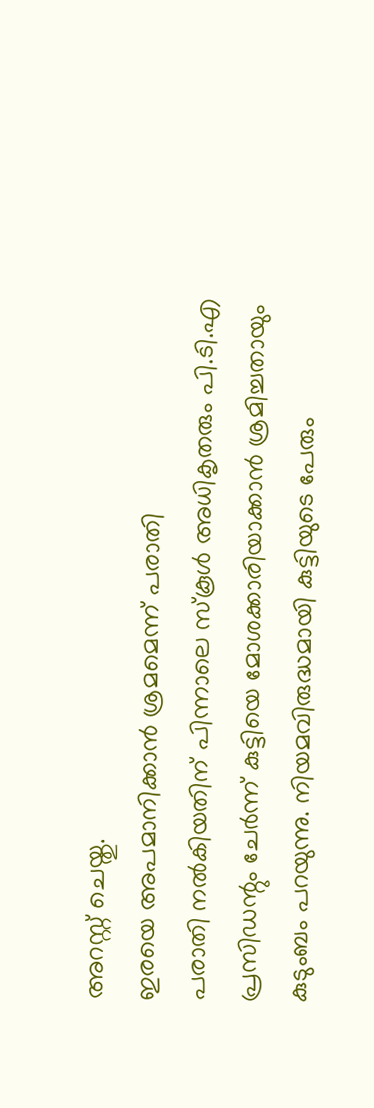അറസ്റ്റ് ചെയ്തു.
ഇരയെ അപമാനിക്കാൻ ശ്രമമെന്ന് പരാതി
പരാതി നൽകിയതിന് പിന്നാലെ സ്കൂൾ അധികൃതരും പി.ടി.എ പ്രസിഡന്റും ചേർന്ന് കുട്ടിയെ മോശക്കാരിയാക്കാൻ ശ്രമിച്ചതായും കുടുംബം പറയുന്നു. നിയമവിരുദ്ധമായി കുട്ടിയുടെ പേരും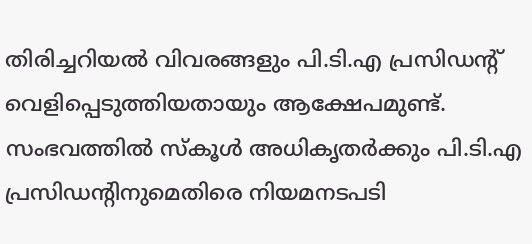തിരിച്ചറിയൽ വിവരങ്ങളും പി.ടി.എ പ്രസിഡന്റ് വെളിപ്പെടുത്തിയതായും ആക്ഷേപമുണ്ട്. സംഭവത്തിൽ സ്കൂൾ അധികൃതർക്കും പി.ടി.എ പ്രസിഡന്റിനുമെതിരെ നിയമനടപടി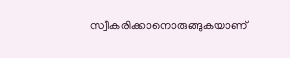സ്വീകരിക്കാനൊരുങ്ങുകയാണ്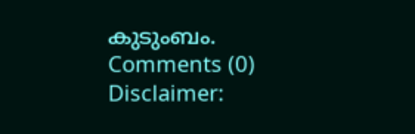കുടുംബം.
Comments (0)
Disclaimer: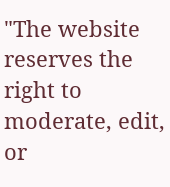"The website reserves the right to moderate, edit, or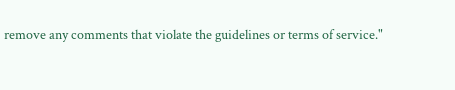remove any comments that violate the guidelines or terms of service."